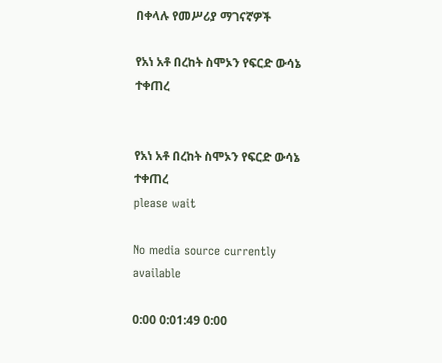በቀላሉ የመሥሪያ ማገናኛዎች

የአነ አቶ በረከት ስሞኦን የፍርድ ውሳኔ ተቀጠረ


የአነ አቶ በረከት ስሞኦን የፍርድ ውሳኔ ተቀጠረ
please wait

No media source currently available

0:00 0:01:49 0:00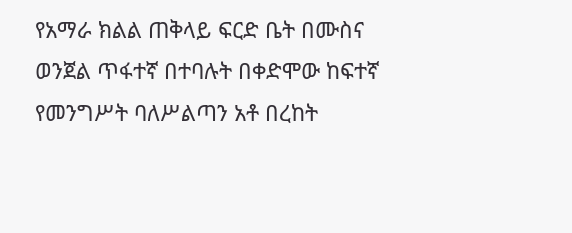የአማራ ክልል ጠቅላይ ፍርድ ቤት በሙስና ወንጀል ጥፋተኛ በተባሉት በቀድሞው ከፍተኛ የመንግሥት ባለሥልጣን አቶ በረከት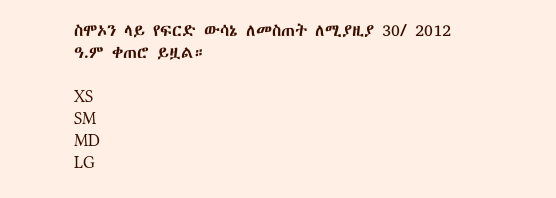ስሞኦን ላይ የፍርድ ውሳኔ ለመስጠት ለሚያዚያ 30/ 2012 ዓ.ም ቀጠሮ ይዟል።

XS
SM
MD
LG